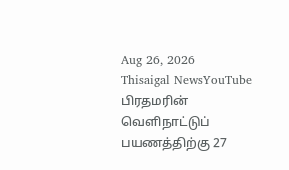Aug 26, 2026
Thisaigal NewsYouTube
பிரதமரின் வெளிநாட்டுப் பயணத்திற்கு 27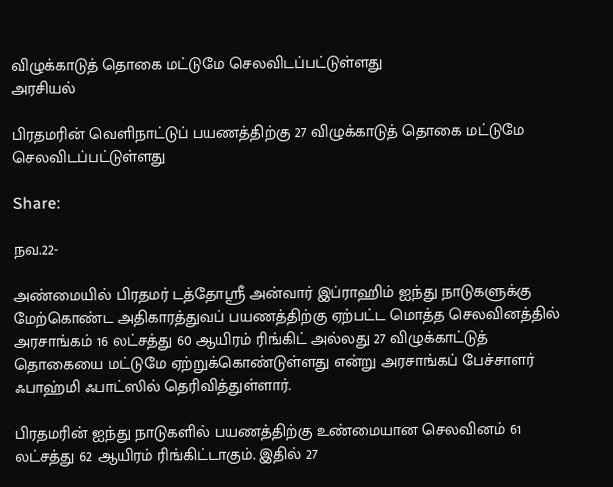விழுக்காடுத் தொகை மட்டுமே செலவிடப்பட்டுள்ளது
அரசியல்

பிரதமரின் வெளிநாட்டுப் பயணத்திற்கு 27 விழுக்காடுத் தொகை மட்டுமே செலவிடப்பட்டுள்ளது

Share:

நவ.22-

அண்மையில் பிரதமர் டத்தோஸ்ரீ அன்வார் இப்ராஹிம் ஐந்து நாடுகளுக்கு மேற்கொண்ட அதிகாரத்துவப் பயணத்திற்கு ஏற்பட்ட மொத்த செலவினத்தில் அரசாங்கம் 16 லட்சத்து 60 ஆயிரம் ரிங்கிட் அல்லது 27 விழுக்காட்டுத் தொகையை மட்டுமே ஏற்றுக்கொண்டுள்ளது என்று அரசாங்கப் பேச்சாளர் ஃபாஹ்மி ஃபாட்ஸில் தெரிவித்துள்ளார்.

பிரதமரின் ஐந்து நாடுகளில் பயணத்திற்கு உண்மையான செலவினம் 61 லட்சத்து 62 ஆயிரம் ரிங்கிட்டாகும். இதில் 27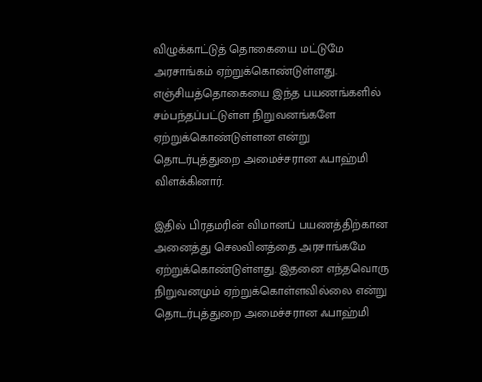விழுக்காட்டுத் தொகையை மட்டுமே அரசாங்கம் ஏற்றுக்கொண்டுள்ளது. எஞ்சியத்தொகையை இந்த பயணங்களில் சம்பந்தப்பட்டுள்ள நிறுவனங்களே ஏற்றுக்கொண்டுள்ளன என்று தொடர்புத்துறை அமைச்சரான ஃபாஹ்மி விளக்கினார்.

இதில் பிரதமரின் விமானப் பயணத்திற்கான அனைத்து செலவினத்தை அரசாங்கமே ஏற்றுக்கொண்டுள்ளது. இதனை எந்தவொரு நிறுவனமும் ஏற்றுக்கொள்ளவில்லை என்று தொடர்புத்துறை அமைச்சரான ஃபாஹ்மி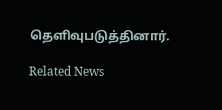தெளிவுபடுத்தினார்.

Related News